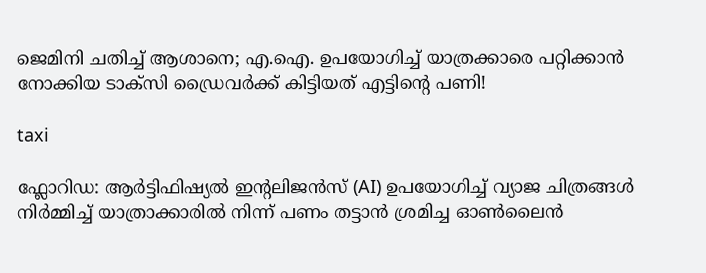ജെമിനി ചതിച്ച് ആശാനെ; എ.ഐ. ഉപയോഗിച്ച് യാത്രക്കാരെ പറ്റിക്കാൻ നോക്കിയ ടാക്സി ഡ്രൈവർക്ക് കിട്ടിയത് എട്ടിന്റെ പണി!

taxi

ഫ്ലോറിഡ: ആർട്ടിഫിഷ്യൽ ഇന്റലിജൻസ് (AI) ഉപയോഗിച്ച് വ്യാജ ചിത്രങ്ങൾ നിർമ്മിച്ച് യാത്രാക്കാരിൽ നിന്ന് പണം തട്ടാൻ ശ്രമിച്ച ഓൺലൈൻ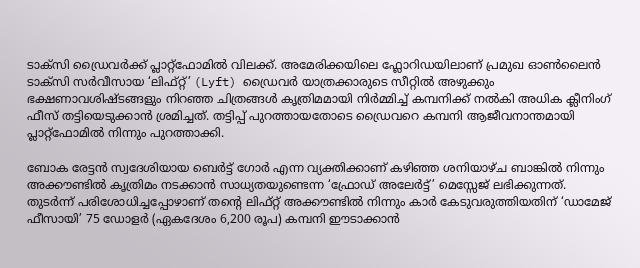ടാക്സി ഡ്രൈവർക്ക് പ്ലാറ്റ്ഫോമിൽ വിലക്ക്. അമേരിക്കയിലെ ഫ്ലോറിഡയിലാണ് പ്രമുഖ ഓൺലൈൻ ടാക്സി സർവീസായ ‘ലിഫ്റ്റ്’ (Lyft) ഡ്രൈവർ യാത്രക്കാരുടെ സീറ്റിൽ അഴുക്കും ഭക്ഷണാവശിഷ്ടങ്ങളും നിറഞ്ഞ ചിത്രങ്ങൾ കൃത്രിമമായി നിർമ്മിച്ച് കമ്പനിക്ക് നൽകി അധിക ക്ലീനിംഗ് ഫീസ് തട്ടിയെടുക്കാൻ ശ്രമിച്ചത്. തട്ടിപ്പ് പുറത്തായതോടെ ഡ്രൈവറെ കമ്പനി ആജീവനാന്തമായി പ്ലാറ്റ്‌ഫോമിൽ നിന്നും പുറത്താക്കി.

ബോക രേട്ടൻ സ്വദേശിയായ ബെർട്ട് ഗോർ എന്ന വ്യക്തിക്കാണ് കഴിഞ്ഞ ശനിയാഴ്ച ബാങ്കിൽ നിന്നും അക്കൗണ്ടിൽ കൃത്രിമം നടക്കാൻ സാധ്യതയുണ്ടെന്ന ‘ഫ്രോഡ് അലേർട്ട്’ മെസ്സേജ് ലഭിക്കുന്നത്. തുടർന്ന് പരിശോധിച്ചപ്പോഴാണ് തന്റെ ലിഫ്റ്റ് അക്കൗണ്ടിൽ നിന്നും കാർ കേടുവരുത്തിയതിന് ‘ഡാമേജ് ഫീസായി’ 75 ഡോളർ (ഏകദേശം 6,200 രൂപ) കമ്പനി ഈടാക്കാൻ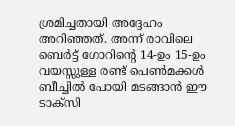ശ്രമിച്ചതായി അദ്ദേഹം അറിഞ്ഞത്. അന്ന് രാവിലെ ബെർട്ട് ഗോറിന്റെ 14-ഉം 15-ഉം വയസ്സുള്ള രണ്ട് പെൺമക്കൾ ബീച്ചിൽ പോയി മടങ്ങാൻ ഈ ടാക്സി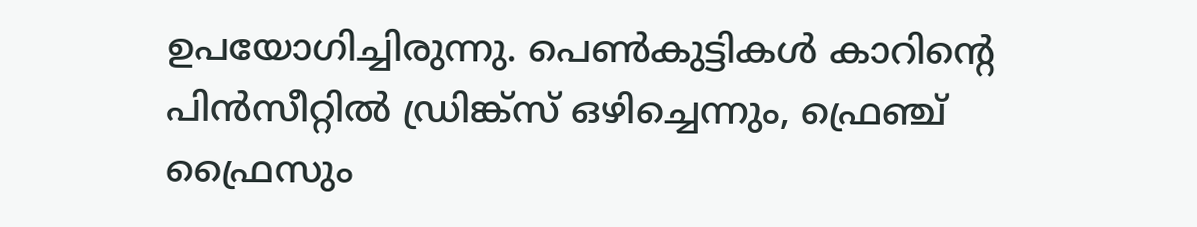ഉപയോഗിച്ചിരുന്നു. പെൺകുട്ടികൾ കാറിന്റെ പിൻസീറ്റിൽ ഡ്രിങ്ക്‌സ് ഒഴിച്ചെന്നും, ഫ്രെഞ്ച് ഫ്രൈസും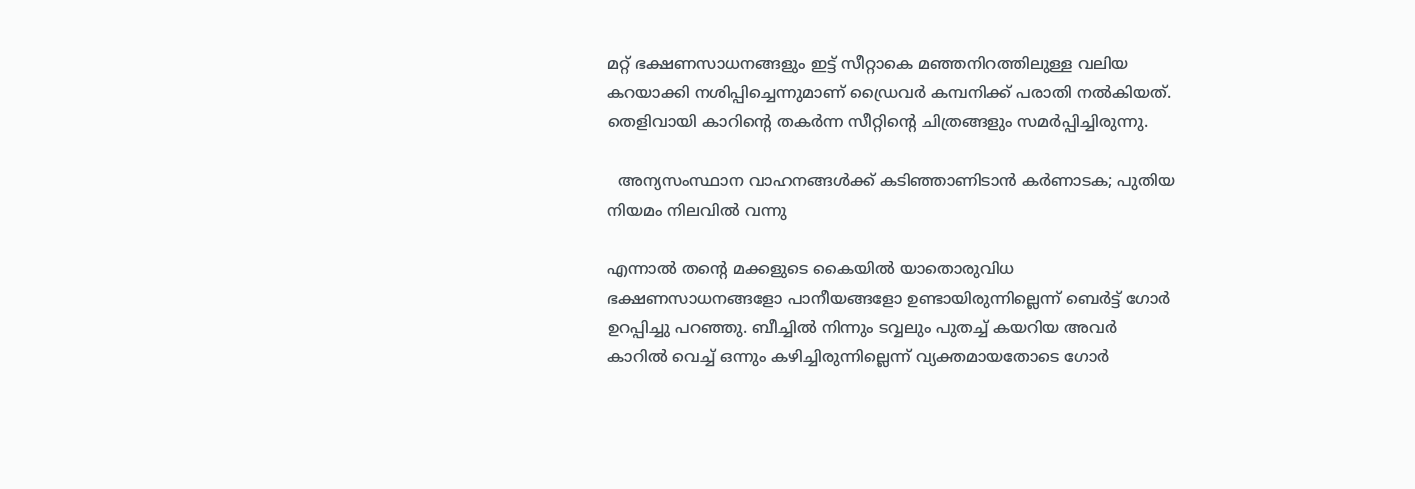മറ്റ് ഭക്ഷണസാധനങ്ങളും ഇട്ട് സീറ്റാകെ മഞ്ഞനിറത്തിലുള്ള വലിയ കറയാക്കി നശിപ്പിച്ചെന്നുമാണ് ഡ്രൈവർ കമ്പനിക്ക് പരാതി നൽകിയത്. തെളിവായി കാറിന്റെ തകർന്ന സീറ്റിന്റെ ചിത്രങ്ങളും സമർപ്പിച്ചിരുന്നു.

  അന്യസംസ്ഥാന വാഹനങ്ങൾക്ക് കടിഞ്ഞാണിടാൻ കർണാടക; പുതിയ നിയമം നിലവിൽ വന്നു

എന്നാൽ തന്റെ മക്കളുടെ കൈയിൽ യാതൊരുവിധ ഭക്ഷണസാധനങ്ങളോ പാനീയങ്ങളോ ഉണ്ടായിരുന്നില്ലെന്ന് ബെർട്ട് ഗോർ ഉറപ്പിച്ചു പറഞ്ഞു. ബീച്ചിൽ നിന്നും ടവ്വലും പുതച്ച് കയറിയ അവർ കാറിൽ വെച്ച് ഒന്നും കഴിച്ചിരുന്നില്ലെന്ന് വ്യക്തമായതോടെ ഗോർ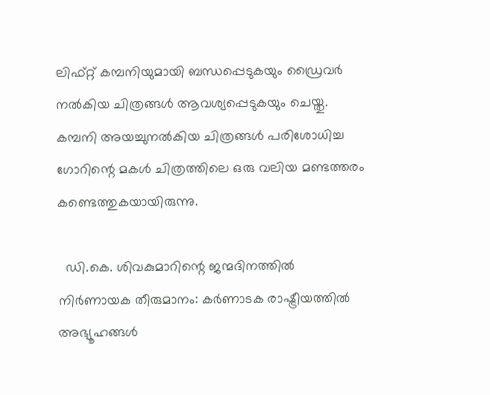ലിഫ്റ്റ് കമ്പനിയുമായി ബന്ധപ്പെടുകയും ഡ്രൈവർ നൽകിയ ചിത്രങ്ങൾ ആവശ്യപ്പെടുകയും ചെയ്തു. കമ്പനി അയച്ചുനൽകിയ ചിത്രങ്ങൾ പരിശോധിച്ച ഗോറിന്റെ മകൾ ചിത്രത്തിലെ ഒരു വലിയ മണ്ടത്തരം കണ്ടെത്തുകയായിരുന്നു.

  ഡി.കെ. ശിവകുമാറിന്റെ ജന്മദിനത്തിൽ നിർണായക തീരുമാനം: കർണാടക രാഷ്ട്രീയത്തിൽ അഭ്യൂഹങ്ങൾ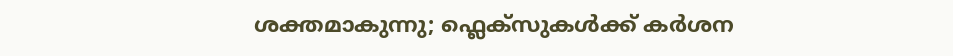ശക്തമാകുന്നു; ഫ്ലെക്സുകൾക്ക് കർശന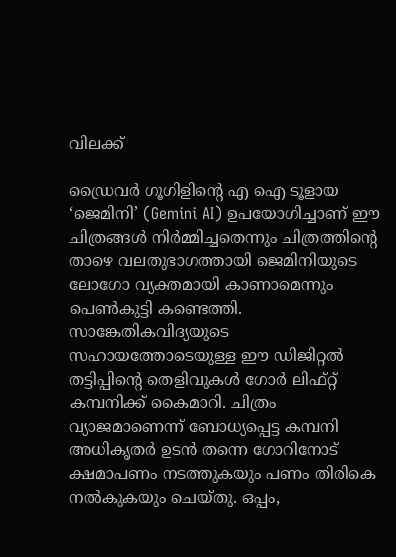വിലക്ക്

ഡ്രൈവർ ഗൂഗിളിന്റെ എ ഐ ടൂളായ ‘ജെമിനി’ (Gemini AI) ഉപയോഗിച്ചാണ് ഈ ചിത്രങ്ങൾ നിർമ്മിച്ചതെന്നും ചിത്രത്തിന്റെ താഴെ വലതുഭാഗത്തായി ജെമിനിയുടെ ലോഗോ വ്യക്തമായി കാണാമെന്നും പെൺകുട്ടി കണ്ടെത്തി. സാങ്കേതികവിദ്യയുടെ സഹായത്തോടെയുള്ള ഈ ഡിജിറ്റൽ തട്ടിപ്പിന്റെ തെളിവുകൾ ഗോർ ലിഫ്റ്റ് കമ്പനിക്ക് കൈമാറി. ചിത്രം വ്യാജമാണെന്ന് ബോധ്യപ്പെട്ട കമ്പനി അധികൃതർ ഉടൻ തന്നെ ഗോറിനോട് ക്ഷമാപണം നടത്തുകയും പണം തിരികെ നൽകുകയും ചെയ്തു. ഒപ്പം,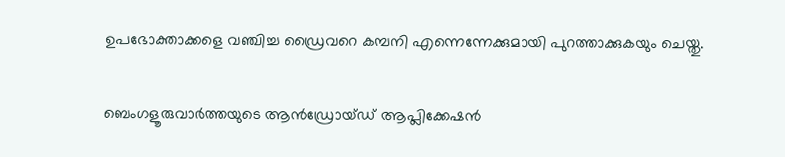ഉപഭോക്താക്കളെ വഞ്ചിച്ച ഡ്രൈവറെ കമ്പനി എന്നെന്നേക്കുമായി പുറത്താക്കുകയും ചെയ്തു.

ബെംഗളൂരുവാർത്തയുടെ ആൻഡ്രോയ്ഡ് ആപ്ലിക്കേഷൻ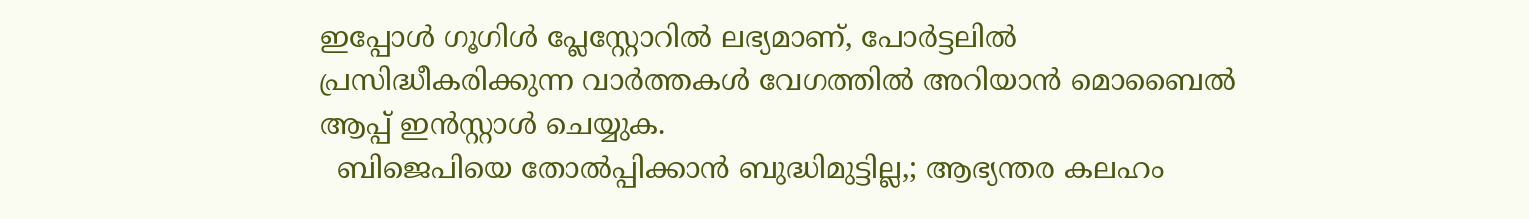ഇപ്പോൾ ഗൂഗിൾ പ്ലേസ്റ്റോറിൽ ലഭ്യമാണ്, പോർട്ടലിൽ പ്രസിദ്ധീകരിക്കുന്ന വാർത്തകൾ വേഗത്തിൽ അറിയാൻ മൊബൈൽ ആപ്പ് ഇൻസ്റ്റാൾ ചെയ്യുക.
  ബിജെപിയെ തോല്‍പ്പിക്കാന്‍ ബുദ്ധിമുട്ടില്ല,; ആഭ്യന്തര കലഹം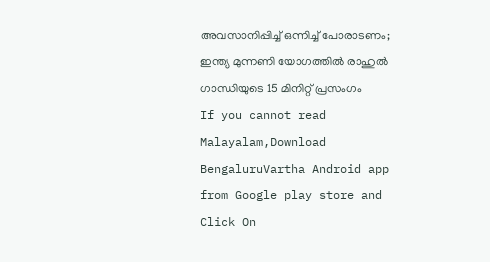അവസാനിപ്പിച്ച് ഒന്നിച്ച് പോരാടണം; ഇന്ത്യ മുന്നണി യോഗത്തിൽ രാഹുൽ ഗാന്ധിയുടെ 15 മിനിറ്റ് പ്രസംഗം
If you cannot read Malayalam,Download BengaluruVartha Android app from Google play store and Click On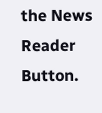the News Reader Button.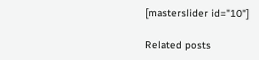[masterslider id="10"]

Related posts